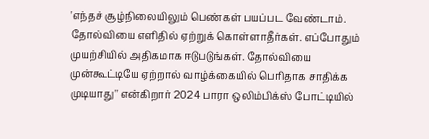'எந்தச் சூழ்நிலையிலும் பெண்கள் பயப்பட வேண்டாம். தோல்வியை எளிதில் ஏற்றுக் கொள்ளாதீர்கள். எப்போதும் முயற்சியில் அதிகமாக ஈடுபடுங்கள். தோல்வியை முன்கூட்டியே ஏற்றால் வாழ்க்கையில் பெரிதாக சாதிக்க முடியாது'' என்கிறார் 2024 பாரா ஒலிம்பிக்ஸ் போட்டியில்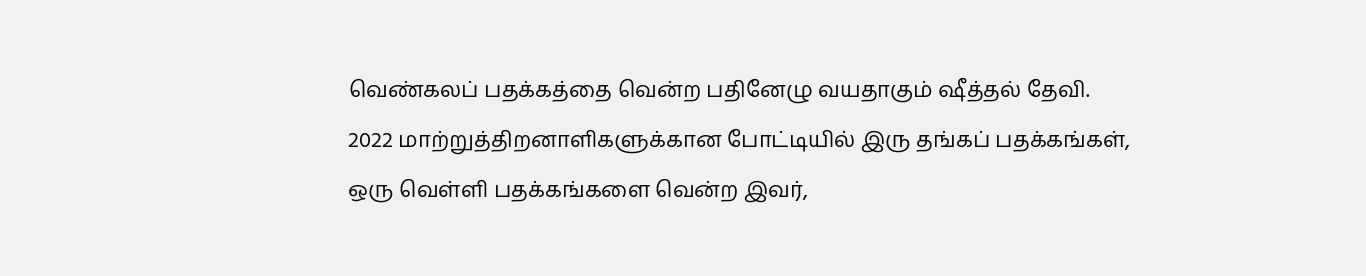வெண்கலப் பதக்கத்தை வென்ற பதினேழு வயதாகும் ஷீத்தல் தேவி.
2022 மாற்றுத்திறனாளிகளுக்கான போட்டியில் இரு தங்கப் பதக்கங்கள், ஒரு வெள்ளி பதக்கங்களை வென்ற இவர்,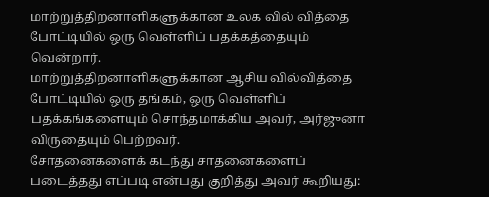மாற்றுத்திறனாளிகளுக்கான உலக வில் வித்தை போட்டியில் ஒரு வெள்ளிப் பதக்கத்தையும் வென்றார்.
மாற்றுத்திறனாளிகளுக்கான ஆசிய வில்வித்தை போட்டியில் ஒரு தங்கம், ஒரு வெள்ளிப் பதக்கங்களையும் சொந்தமாக்கிய அவர், அர்ஜுனா விருதையும் பெற்றவர்.
சோதனைகளைக் கடந்து சாதனைகளைப் படைத்தது எப்படி என்பது குறித்து அவர் கூறியது: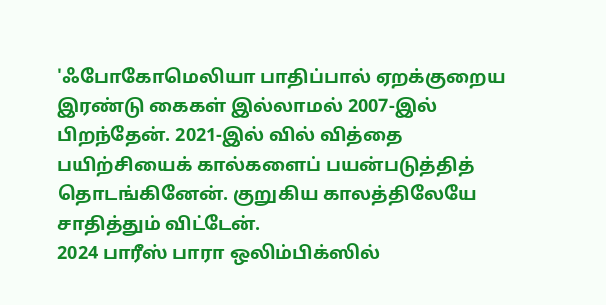'ஃபோகோமெலியா பாதிப்பால் ஏறக்குறைய இரண்டு கைகள் இல்லாமல் 2007-இல் பிறந்தேன். 2021-இல் வில் வித்தை பயிற்சியைக் கால்களைப் பயன்படுத்தித் தொடங்கினேன். குறுகிய காலத்திலேயே சாதித்தும் விட்டேன்.
2024 பாரீஸ் பாரா ஒலிம்பிக்ஸில்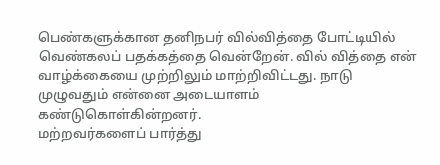பெண்களுக்கான தனிநபர் வில்வித்தை போட்டியில் வெண்கலப் பதக்கத்தை வென்றேன். வில் வித்தை என் வாழ்க்கையை முற்றிலும் மாற்றிவிட்டது. நாடு முழுவதும் என்னை அடையாளம் கண்டுகொள்கின்றனர்.
மற்றவர்களைப் பார்த்து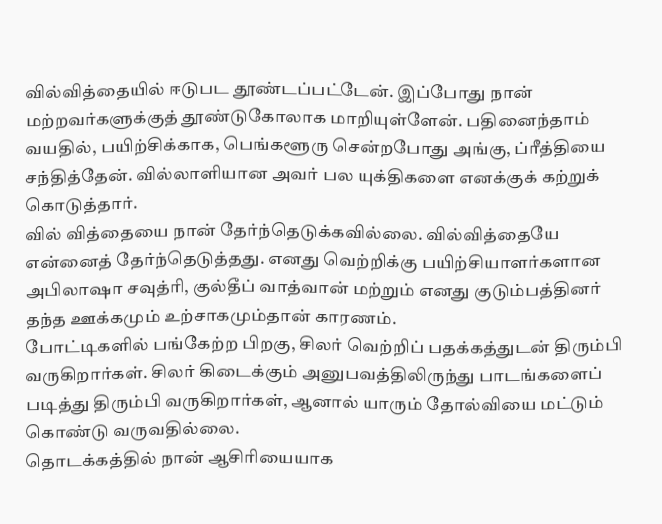வில்வித்தையில் ஈடுபட தூண்டப்பட்டேன். இப்போது நான் மற்றவர்களுக்குத் தூண்டுகோலாக மாறியுள்ளேன். பதினைந்தாம் வயதில், பயிற்சிக்காக, பெங்களூரு சென்றபோது அங்கு, ப்ரீத்தியை சந்தித்தேன். வில்லாளியான அவர் பல யுக்திகளை எனக்குக் கற்றுக் கொடுத்தார்.
வில் வித்தையை நான் தேர்ந்தெடுக்கவில்லை. வில்வித்தையே என்னைத் தேர்ந்தெடுத்தது. எனது வெற்றிக்கு பயிற்சியாளர்களான அபிலாஷா சவுத்ரி, குல்தீப் வாத்வான் மற்றும் எனது குடும்பத்தினர் தந்த ஊக்கமும் உற்சாகமும்தான் காரணம்.
போட்டிகளில் பங்கேற்ற பிறகு, சிலர் வெற்றிப் பதக்கத்துடன் திரும்பி வருகிறார்கள். சிலர் கிடைக்கும் அனுபவத்திலிருந்து பாடங்களைப் படித்து திரும்பி வருகிறார்கள், ஆனால் யாரும் தோல்வியை மட்டும் கொண்டு வருவதில்லை.
தொடக்கத்தில் நான் ஆசிரியையாக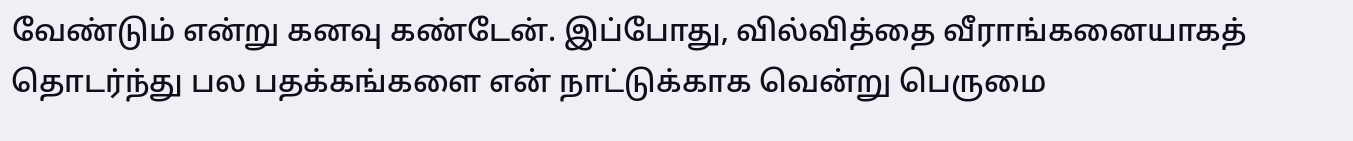வேண்டும் என்று கனவு கண்டேன். இப்போது, வில்வித்தை வீராங்கனையாகத் தொடர்ந்து பல பதக்கங்களை என் நாட்டுக்காக வென்று பெருமை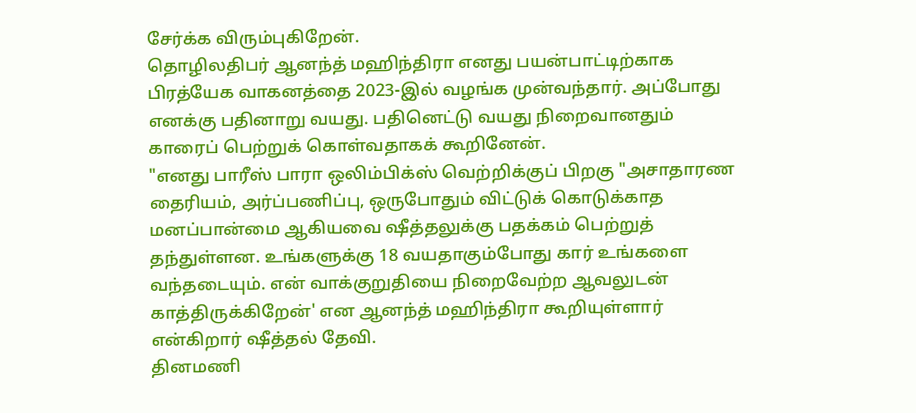சேர்க்க விரும்புகிறேன்.
தொழிலதிபர் ஆனந்த் மஹிந்திரா எனது பயன்பாட்டிற்காக பிரத்யேக வாகனத்தை 2023-இல் வழங்க முன்வந்தார். அப்போது எனக்கு பதினாறு வயது. பதினெட்டு வயது நிறைவானதும் காரைப் பெற்றுக் கொள்வதாகக் கூறினேன்.
"எனது பாரீஸ் பாரா ஒலிம்பிக்ஸ் வெற்றிக்குப் பிறகு "அசாதாரண தைரியம், அர்ப்பணிப்பு, ஒருபோதும் விட்டுக் கொடுக்காத மனப்பான்மை ஆகியவை ஷீத்தலுக்கு பதக்கம் பெற்றுத் தந்துள்ளன. உங்களுக்கு 18 வயதாகும்போது கார் உங்களை வந்தடையும். என் வாக்குறுதியை நிறைவேற்ற ஆவலுடன் காத்திருக்கிறேன்' என ஆனந்த் மஹிந்திரா கூறியுள்ளார் என்கிறார் ஷீத்தல் தேவி.
தினமணி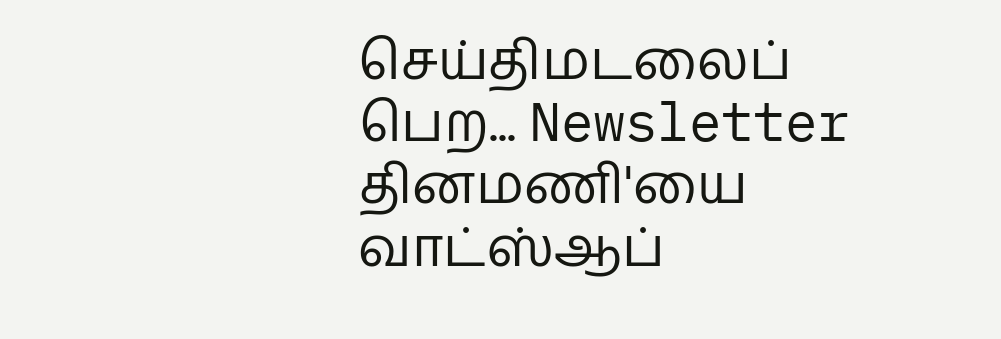செய்திமடலைப் பெற... Newsletter
தினமணி'யை வாட்ஸ்ஆப்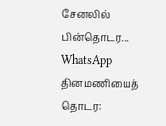சேனலில் பின்தொடர... WhatsApp
தினமணியைத் தொடர: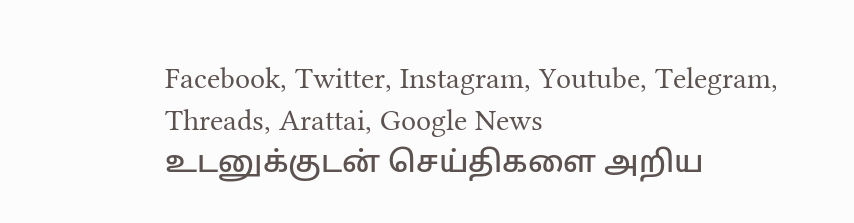Facebook, Twitter, Instagram, Youtube, Telegram, Threads, Arattai, Google News
உடனுக்குடன் செய்திகளை அறிய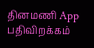தினமணி App பதிவிறக்கம்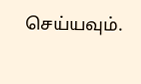செய்யவும்.